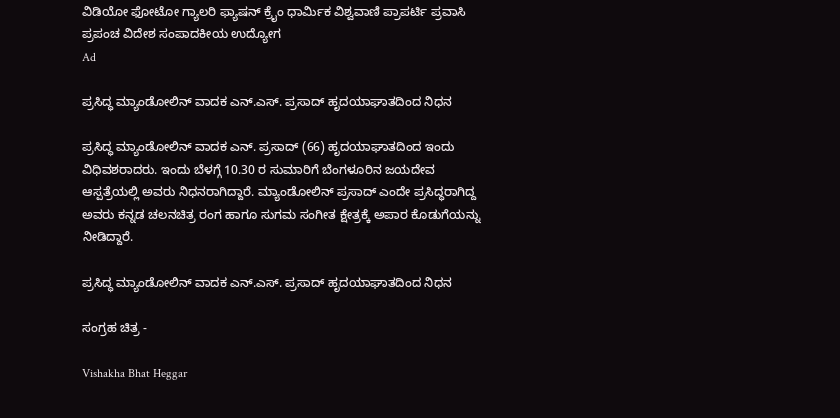ವಿಡಿಯೋ ಫೋಟೋ ಗ್ಯಾಲರಿ ಫ್ಯಾಷನ್ ಕ್ರೈಂ ಧಾರ್ಮಿಕ ವಿಶ್ವವಾಣಿ ಪ್ರಾಪರ್ಟಿ ಪ್ರವಾಸಿ ಪ್ರಪಂಚ ವಿದೇಶ ಸಂಪಾದಕೀಯ ಉದ್ಯೋಗ
Ad

ಪ್ರಸಿದ್ಧ ಮ್ಯಾಂಡೋಲಿನ್ ವಾದಕ ಎನ್.ಎಸ್. ಪ್ರಸಾದ್ ಹೃದಯಾಘಾತದಿಂದ ನಿಧನ

ಪ್ರಸಿದ್ಧ ಮ್ಯಾಂಡೋಲಿನ್ ವಾದಕ ಎನ್‌. ಪ್ರಸಾದ್‌ (66) ಹೃದಯಾಘಾತದಿಂದ ಇಂದು ವಿಧಿವಶರಾದರು. ಇಂದು ಬೆಳಗ್ಗೆ 10.30 ರ ಸುಮಾರಿಗೆ ಬೆಂಗಳೂರಿನ ಜಯದೇವ ಆಸ್ಪತ್ರೆಯಲ್ಲಿ ಅವರು ನಿಧನರಾಗಿದ್ದಾರೆ. ಮ್ಯಾಂಡೋಲಿನ್ ಪ್ರಸಾದ್ ಎಂದೇ ಪ್ರಸಿದ್ಧರಾಗಿದ್ದ ಅವರು ಕನ್ನಡ ಚಲನಚಿತ್ರ ರಂಗ ಹಾಗೂ ಸುಗಮ ಸಂಗೀತ ಕ್ಷೇತ್ರಕ್ಕೆ ಅಪಾರ ಕೊಡುಗೆಯನ್ನು ನೀಡಿದ್ದಾರೆ.

ಪ್ರಸಿದ್ಧ ಮ್ಯಾಂಡೋಲಿನ್ ವಾದಕ ಎನ್.ಎಸ್. ಪ್ರಸಾದ್ ಹೃದಯಾಘಾತದಿಂದ ನಿಧನ

ಸಂಗ್ರಹ ಚಿತ್ರ -

Vishakha Bhat Heggar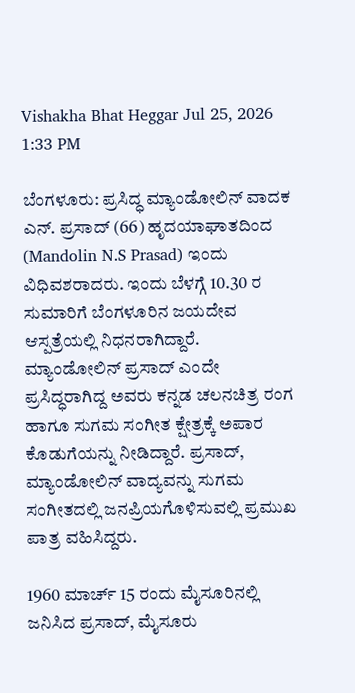Vishakha Bhat Heggar Jul 25, 2026 1:33 PM

ಬೆಂಗಳೂರು: ಪ್ರಸಿದ್ಧ ಮ್ಯಾಂಡೋಲಿನ್ ವಾದಕ ಎನ್‌. ಪ್ರಸಾದ್‌ (66) ಹೃದಯಾಘಾತದಿಂದ (Mandolin N.S Prasad) ಇಂದು ವಿಧಿವಶರಾದರು. ಇಂದು ಬೆಳಗ್ಗೆ 10.30 ರ ಸುಮಾರಿಗೆ ಬೆಂಗಳೂರಿನ ಜಯದೇವ ಆಸ್ಪತ್ರೆಯಲ್ಲಿ ನಿಧನರಾಗಿದ್ದಾರೆ. ಮ್ಯಾಂಡೋಲಿನ್ ಪ್ರಸಾದ್ ಎಂದೇ ಪ್ರಸಿದ್ಧರಾಗಿದ್ದ ಅವರು ಕನ್ನಡ ಚಲನಚಿತ್ರ ರಂಗ ಹಾಗೂ ಸುಗಮ ಸಂಗೀತ ಕ್ಷೇತ್ರಕ್ಕೆ ಅಪಾರ ಕೊಡುಗೆಯನ್ನು ನೀಡಿದ್ದಾರೆ. ಪ್ರಸಾದ್‌, ಮ್ಯಾಂಡೋಲಿನ್ ವಾದ್ಯವನ್ನು ಸುಗಮ ಸಂಗೀತದಲ್ಲಿ ಜನಪ್ರಿಯಗೊಳಿಸುವಲ್ಲಿ ಪ್ರಮುಖ ಪಾತ್ರ ವಹಿಸಿದ್ದರು.

1960 ಮಾರ್ಚ್‌ 15 ರಂದು ಮೈಸೂರಿನಲ್ಲಿ ಜನಿಸಿದ ಪ್ರಸಾದ್‌, ಮೈಸೂರು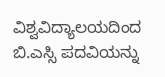ವಿಶ್ವವಿದ್ಯಾಲಯದಿಂದ ಬಿ.ಎಸ್ಸಿ ಪದವಿಯನ್ನು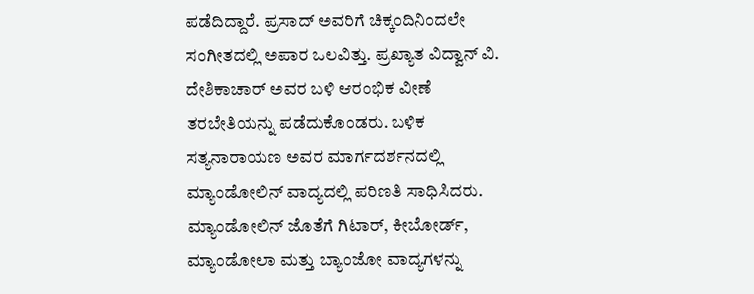ಪಡೆದಿದ್ದಾರೆ. ಪ್ರಸಾದ್‌ ಅವರಿಗೆ ಚಿಕ್ಕಂದಿನಿಂದಲೇ ಸಂಗೀತದಲ್ಲಿ ಅಪಾರ ಒಲವಿತ್ತು. ಪ್ರಖ್ಯಾತ ವಿದ್ವಾನ್ ವಿ. ದೇಶಿಕಾಚಾರ್ ಅವರ ಬಳಿ ಆರಂಭಿಕ ವೀಣೆ ತರಬೇತಿಯನ್ನು ಪಡೆದುಕೊಂಡರು. ಬಳಿಕ ಸತ್ಯನಾರಾಯಣ ಅವರ ಮಾರ್ಗದರ್ಶನದಲ್ಲಿ ಮ್ಯಾಂಡೋಲಿನ್ ವಾದ್ಯದಲ್ಲಿ ಪರಿಣತಿ ಸಾಧಿಸಿದರು. ಮ್ಯಾಂಡೋಲಿನ್ ಜೊತೆಗೆ ಗಿಟಾರ್, ಕೀಬೋರ್ಡ್, ಮ್ಯಾಂಡೋಲಾ ಮತ್ತು ಬ್ಯಾಂಜೋ ವಾದ್ಯಗಳನ್ನು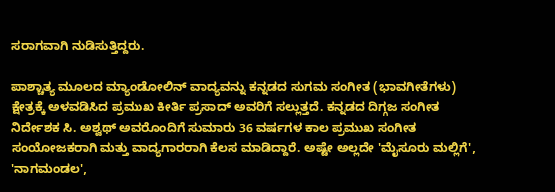ಸರಾಗವಾಗಿ ನುಡಿಸುತ್ತಿದ್ದರು.

ಪಾಶ್ಚಾತ್ಯ ಮೂಲದ ಮ್ಯಾಂಡೋಲಿನ್ ವಾದ್ಯವನ್ನು ಕನ್ನಡದ ಸುಗಮ ಸಂಗೀತ (ಭಾವಗೀತೆಗಳು) ಕ್ಷೇತ್ರಕ್ಕೆ ಅಳವಡಿಸಿದ ಪ್ರಮುಖ ಕೀರ್ತಿ ಪ್ರಸಾದ್‌ ಅವರಿಗೆ ಸಲ್ಲುತ್ತದೆ. ಕನ್ನಡದ ದಿಗ್ಗಜ ಸಂಗೀತ ನಿರ್ದೇಶಕ ಸಿ. ಅಶ್ವಥ್ ಅವರೊಂದಿಗೆ ಸುಮಾರು 36 ವರ್ಷಗಳ ಕಾಲ ಪ್ರಮುಖ ಸಂಗೀತ ಸಂಯೋಜಕರಾಗಿ ಮತ್ತು ವಾದ್ಯಗಾರರಾಗಿ ಕೆಲಸ ಮಾಡಿದ್ದಾರೆ. ಅಷ್ಟೇ ಅಲ್ಲದೇ 'ಮೈಸೂರು ಮಲ್ಲಿಗೆ', 'ನಾಗಮಂಡಲ',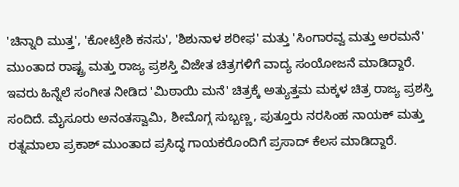'ಚಿನ್ನಾರಿ ಮುತ್ತ', 'ಕೋಟ್ರೇಶಿ ಕನಸು', 'ಶಿಶುನಾಳ ಶರೀಫ' ಮತ್ತು 'ಸಿಂಗಾರವ್ವ ಮತ್ತು ಅರಮನೆ' ಮುಂತಾದ ರಾಷ್ಟ್ರ ಮತ್ತು ರಾಜ್ಯ ಪ್ರಶಸ್ತಿ ವಿಜೇತ ಚಿತ್ರಗಳಿಗೆ ವಾದ್ಯ ಸಂಯೋಜನೆ ಮಾಡಿದ್ದಾರೆ. ಇವರು ಹಿನ್ನೆಲೆ ಸಂಗೀತ ನೀಡಿದ 'ಮಿಠಾಯಿ ಮನೆ' ಚಿತ್ರಕ್ಕೆ ಅತ್ಯುತ್ತಮ ಮಕ್ಕಳ ಚಿತ್ರ ರಾಜ್ಯ ಪ್ರಶಸ್ತಿ ಸಂದಿದೆ. ಮೈಸೂರು ಅನಂತಸ್ವಾಮಿ, ಶೀಮೊಗ್ಗ ಸುಬ್ಬಣ್ಣ, ಪುತ್ತೂರು ನರಸಿಂಹ ನಾಯಕ್ ಮತ್ತು ರತ್ನಮಾಲಾ ಪ್ರಕಾಶ್ ಮುಂತಾದ ಪ್ರಸಿದ್ಧ ಗಾಯಕರೊಂದಿಗೆ ಪ್ರಸಾದ್‌ ಕೆಲಸ ಮಾಡಿದ್ದಾರೆ.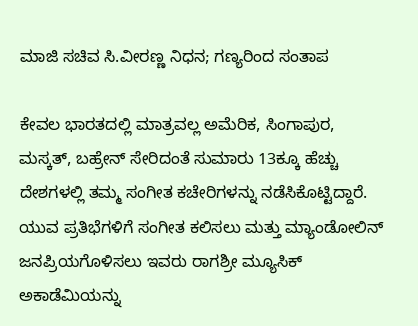ಮಾಜಿ ಸಚಿವ ಸಿ.ವೀರಣ್ಣ ನಿಧನ; ಗಣ್ಯರಿಂದ ಸಂತಾಪ

ಕೇವಲ ಭಾರತದಲ್ಲಿ ಮಾತ್ರವಲ್ಲ ಅಮೆರಿಕ, ಸಿಂಗಾಪುರ, ಮಸ್ಕತ್, ಬಹ್ರೇನ್ ಸೇರಿದಂತೆ ಸುಮಾರು 13ಕ್ಕೂ ಹೆಚ್ಚು ದೇಶಗಳಲ್ಲಿ ತಮ್ಮ ಸಂಗೀತ ಕಚೇರಿಗಳನ್ನು ನಡೆಸಿಕೊಟ್ಟಿದ್ದಾರೆ. ಯುವ ಪ್ರತಿಭೆಗಳಿಗೆ ಸಂಗೀತ ಕಲಿಸಲು ಮತ್ತು ಮ್ಯಾಂಡೋಲಿನ್ ಜನಪ್ರಿಯಗೊಳಿಸಲು ಇವರು ರಾಗಶ್ರೀ ಮ್ಯೂಸಿಕ್ ಅಕಾಡೆಮಿಯನ್ನು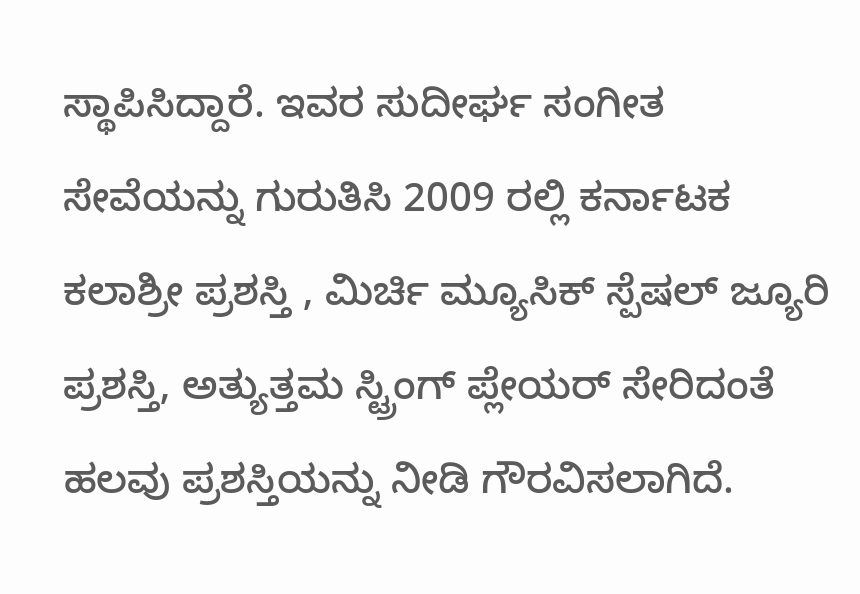ಸ್ಥಾಪಿಸಿದ್ದಾರೆ. ಇವರ ಸುದೀರ್ಘ ಸಂಗೀತ ಸೇವೆಯನ್ನು ಗುರುತಿಸಿ 2009 ರಲ್ಲಿ ಕರ್ನಾಟಕ ಕಲಾಶ್ರೀ ಪ್ರಶಸ್ತಿ , ಮಿರ್ಚಿ ಮ್ಯೂಸಿಕ್ ಸ್ಪೆಷಲ್ ಜ್ಯೂರಿ ಪ್ರಶಸ್ತಿ, ಅತ್ಯುತ್ತಮ ಸ್ಟ್ರಿಂಗ್ ಪ್ಲೇಯರ್ ಸೇರಿದಂತೆ ಹಲವು ಪ್ರಶಸ್ತಿಯನ್ನು ನೀಡಿ ಗೌರವಿಸಲಾಗಿದೆ.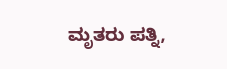ಮೃತರು ಪತ್ನಿ,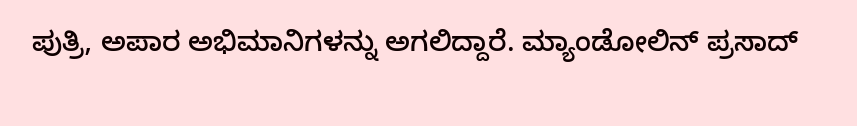ಪುತ್ರಿ, ಅಪಾರ ಅಭಿಮಾನಿಗಳನ್ನು ಅಗಲಿದ್ದಾರೆ. ಮ್ಯಾಂಡೋಲಿನ್‌ ಪ್ರಸಾದ್‌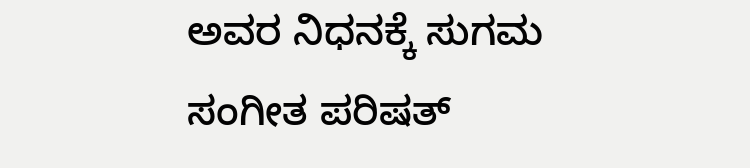ಅವರ ನಿಧನಕ್ಕೆ ಸುಗಮ ಸಂಗೀತ ಪರಿಷತ್‌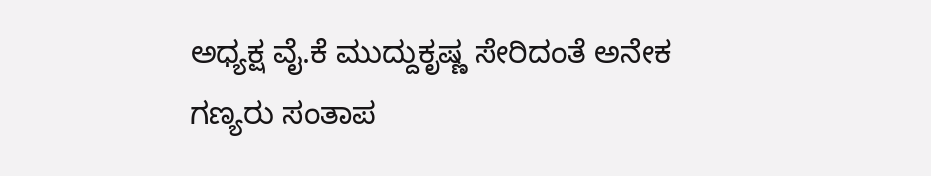ಅಧ್ಯಕ್ಷ ವೈ.ಕೆ ಮುದ್ದುಕೃಷ್ಣ ಸೇರಿದಂತೆ ಅನೇಕ ಗಣ್ಯರು ಸಂತಾಪ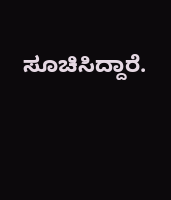ಸೂಚಿಸಿದ್ದಾರೆ.